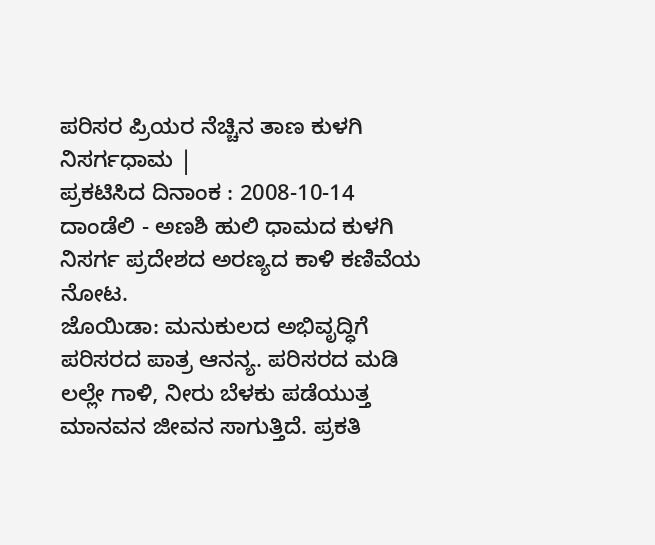ಪರಿಸರ ಪ್ರಿಯರ ನೆಚ್ಚಿನ ತಾಣ ಕುಳಗಿ ನಿಸರ್ಗಧಾಮ |
ಪ್ರಕಟಿಸಿದ ದಿನಾಂಕ : 2008-10-14
ದಾಂಡೆಲಿ - ಅಣಶಿ ಹುಲಿ ಧಾಮದ ಕುಳಗಿ ನಿಸರ್ಗ ಪ್ರದೇಶದ ಅರಣ್ಯದ ಕಾಳಿ ಕಣಿವೆಯ ನೋಟ.
ಜೊಯಿಡಾ: ಮನುಕುಲದ ಅಭಿವೃದ್ಧಿಗೆ ಪರಿಸರದ ಪಾತ್ರ ಆನನ್ಯ. ಪರಿಸರದ ಮಡಿ ಲಲ್ಲೇ ಗಾಳಿ, ನೀರು ಬೆಳಕು ಪಡೆಯುತ್ತ ಮಾನವನ ಜೀವನ ಸಾಗುತ್ತಿದೆ. ಪ್ರಕತಿ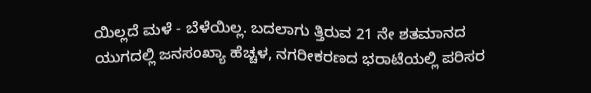ಯಿಲ್ಲದೆ ಮಳೆ - ಬೆಳೆಯಿಲ್ಲ. ಬದಲಾಗು ತ್ತಿರುವ 21 ನೇ ಶತಮಾನದ ಯುಗದಲ್ಲಿ ಜನಸಂಖ್ಯಾ ಹೆಚ್ಚಳ, ನಗರೀಕರಣದ ಭರಾಟೆಯಲ್ಲಿ ಪರಿಸರ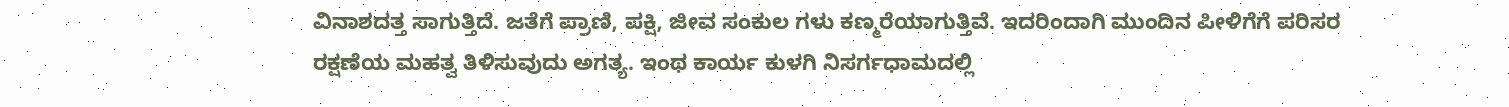ವಿನಾಶದತ್ತ ಸಾಗುತ್ತಿದೆ. ಜತೆಗೆ ಪ್ರಾಣಿ, ಪಕ್ಷಿ, ಜೀವ ಸಂಕುಲ ಗಳು ಕಣ್ಮರೆಯಾಗುತ್ತಿವೆ. ಇದರಿಂದಾಗಿ ಮುಂದಿನ ಪೀಳಿಗೆಗೆ ಪರಿಸರ ರಕ್ಷಣೆಯ ಮಹತ್ವ ತಿಳಿಸುವುದು ಅಗತ್ಯ. ಇಂಥ ಕಾರ್ಯ ಕುಳಗಿ ನಿಸರ್ಗಧಾಮದಲ್ಲಿ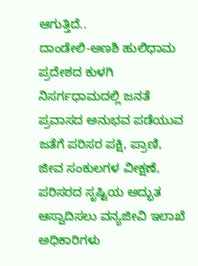ಆಗುತ್ತಿದೆ..
ದಾಂಡೇಲಿ-ಅಣಶಿ ಹುಲಿಧಾಮ ಪ್ರದೇಶದ ಕುಳಗಿ ನಿಸರ್ಗಧಾಮದಲ್ಲಿ ಜನತೆ ಪ್ರವಾಸದ ಅನುಭವ ಪಡೆಯುವ ಜತೆಗೆ ಪರಿಸರ ಪಕ್ಷಿ, ಪ್ರಾಣಿ, ಜೀವ ಸಂಕುಲಗಳ ವೀಕ್ಷಣೆ, ಪರಿಸರದ ಸೃಷ್ಟಿಯ ಅದ್ಭುತ ಆಸ್ವಾದಿಸಲು ವನ್ಯಜೀವಿ ಇಲಾಖೆ ಅಧಿಕಾರಿಗಳು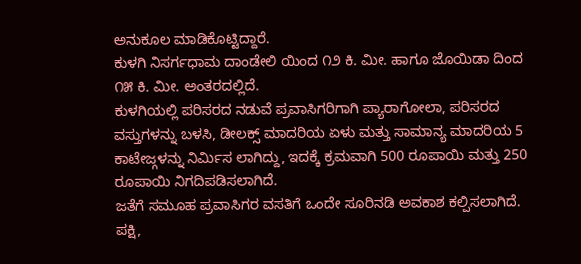ಅನುಕೂಲ ಮಾಡಿಕೊಟ್ಟಿದ್ದಾರೆ.
ಕುಳಗಿ ನಿಸರ್ಗಧಾಮ ದಾಂಡೇಲಿ ಯಿಂದ ೧೨ ಕಿ. ಮೀ. ಹಾಗೂ ಜೊಯಿಡಾ ದಿಂದ ೧೫ ಕಿ. ಮೀ. ಅಂತರದಲ್ಲಿದೆ.
ಕುಳಗಿಯಲ್ಲಿ ಪರಿಸರದ ನಡುವೆ ಪ್ರವಾಸಿಗರಿಗಾಗಿ ಪ್ಯಾರಾಗೋಲಾ, ಪರಿಸರದ ವಸ್ತುಗಳನ್ನು ಬಳಸಿ, ಡೀಲಕ್ಸ್ ಮಾದರಿಯ ಏಳು ಮತ್ತು ಸಾಮಾನ್ಯ ಮಾದರಿಯ 5 ಕಾಟೇಜ್ಗಳನ್ನು ನಿರ್ಮಿಸ ಲಾಗಿದ್ದು, ಇದಕ್ಕೆ ಕ್ರಮವಾಗಿ 500 ರೂಪಾಯಿ ಮತ್ತು 250 ರೂಪಾಯಿ ನಿಗದಿಪಡಿಸಲಾಗಿದೆ.
ಜತೆಗೆ ಸಮೂಹ ಪ್ರವಾಸಿಗರ ವಸತಿಗೆ ಒಂದೇ ಸೂರಿನಡಿ ಅವಕಾಶ ಕಲ್ಪಿಸಲಾಗಿದೆ. ಪಕ್ಷಿ,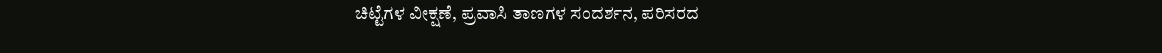ಚಿಟ್ಟೆಗಳ ವೀಕ್ಷಣೆ, ಪ್ರವಾಸಿ ತಾಣಗಳ ಸಂದರ್ಶನ, ಪರಿಸರದ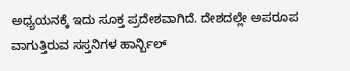ಅಧ್ಯಯನಕ್ಕೆ ಇದು ಸೂಕ್ತ ಪ್ರದೇಶವಾಗಿದೆ. ದೇಶದಲ್ಲೇ ಅಪರೂಪ ವಾಗುತ್ತಿರುವ ಸಸ್ತನಿಗಳ ಹಾರ್ನ್ಬಿಲ್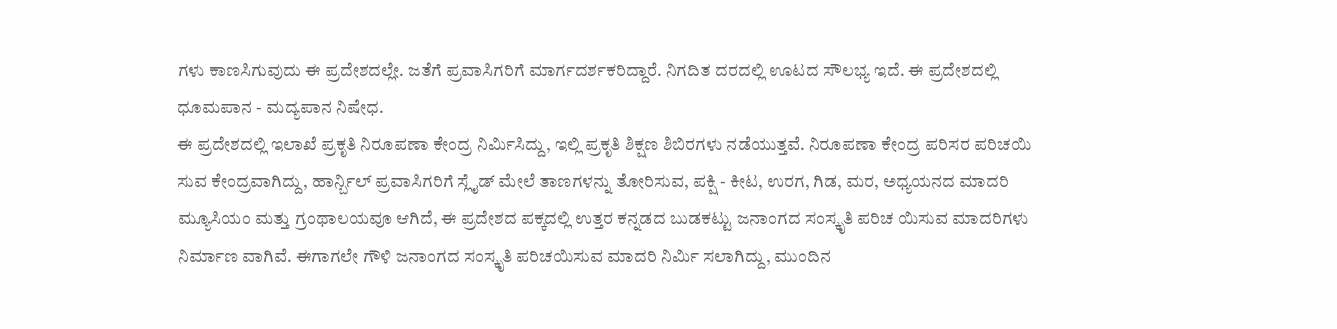ಗಳು ಕಾಣಸಿಗುವುದು ಈ ಪ್ರದೇಶದಲ್ಲೇ. ಜತೆಗೆ ಪ್ರವಾಸಿಗರಿಗೆ ಮಾರ್ಗದರ್ಶಕರಿದ್ದಾರೆ. ನಿಗದಿತ ದರದಲ್ಲಿ ಊಟದ ಸೌಲಭ್ಯ ಇದೆ. ಈ ಪ್ರದೇಶದಲ್ಲಿ ಧೂಮಪಾನ - ಮದ್ಯಪಾನ ನಿಷೇಧ.
ಈ ಪ್ರದೇಶದಲ್ಲಿ ಇಲಾಖೆ ಪ್ರಕೃತಿ ನಿರೂಪಣಾ ಕೇಂದ್ರ ನಿರ್ಮಿಸಿದ್ದು, ಇಲ್ಲಿ ಪ್ರಕೃತಿ ಶಿಕ್ಷಣ ಶಿಬಿರಗಳು ನಡೆಯುತ್ತವೆ. ನಿರೂಪಣಾ ಕೇಂದ್ರ ಪರಿಸರ ಪರಿಚಯಿ ಸುವ ಕೇಂದ್ರವಾಗಿದ್ದು, ಹಾರ್ನ್ಬಿಲ್ ಪ್ರವಾಸಿಗರಿಗೆ ಸ್ಲೈಡ್ ಮೇಲೆ ತಾಣಗಳನ್ನು ತೋರಿಸುವ, ಪಕ್ಷಿ - ಕೀಟ, ಉರಗ, ಗಿಡ, ಮರ, ಅಧ್ಯಯನದ ಮಾದರಿ ಮ್ಯೂಸಿಯಂ ಮತ್ತು ಗ್ರಂಥಾಲಯವೂ ಆಗಿದೆ, ಈ ಪ್ರದೇಶದ ಪಕ್ಕದಲ್ಲಿ ಉತ್ತರ ಕನ್ನಡದ ಬುಡಕಟ್ಟು ಜನಾಂಗದ ಸಂಸ್ಕೃತಿ ಪರಿಚ ಯಿಸುವ ಮಾದರಿಗಳು ನಿರ್ಮಾಣ ವಾಗಿವೆ. ಈಗಾಗಲೇ ಗೌಳಿ ಜನಾಂಗದ ಸಂಸ್ಕೃತಿ ಪರಿಚಯಿಸುವ ಮಾದರಿ ನಿರ್ಮಿ ಸಲಾಗಿದ್ದು, ಮುಂದಿನ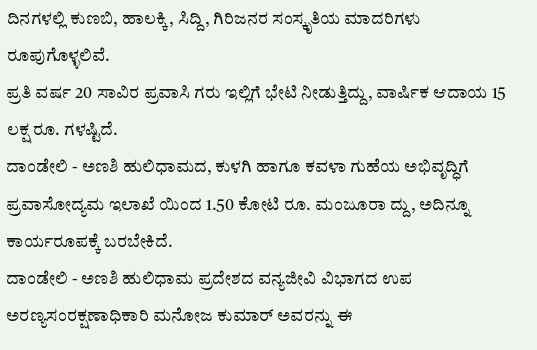ದಿನಗಳಲ್ಲಿ ಕುಣಬಿ, ಹಾಲಕ್ಕಿ, ಸಿದ್ದಿ, ಗಿರಿಜನರ ಸಂಸ್ಕೃತಿಯ ಮಾದರಿಗಳು ರೂಪುಗೊಳ್ಳಲಿವೆ.
ಪ್ರತಿ ವರ್ಷ 20 ಸಾವಿರ ಪ್ರವಾಸಿ ಗರು ಇಲ್ಲಿಗೆ ಭೇಟಿ ನೀಡುತ್ತಿದ್ದು, ವಾರ್ಷಿಕ ಆದಾಯ 15 ಲಕ್ಷ ರೂ. ಗಳಷ್ಟಿದೆ.
ದಾಂಡೇಲಿ - ಅಣಶಿ ಹುಲಿಧಾಮದ, ಕುಳಗಿ ಹಾಗೂ ಕವಳಾ ಗುಹೆಯ ಅಭಿವೃದ್ಧಿಗೆ ಪ್ರವಾಸೋದ್ಯಮ ಇಲಾಖೆ ಯಿಂದ 1.50 ಕೋಟಿ ರೂ. ಮಂಜೂರಾ ದ್ದು, ಅದಿನ್ನೂ ಕಾರ್ಯರೂಪಕ್ಕೆ ಬರಬೇಕಿದೆ.
ದಾಂಡೇಲಿ - ಅಣಶಿ ಹುಲಿಧಾಮ ಪ್ರದೇಶದ ವನ್ಯಜೀವಿ ವಿಭಾಗದ ಉಪ ಅರಣ್ಯಸಂರಕ್ಷಣಾಧಿಕಾರಿ ಮನೋಜ ಕುಮಾರ್ ಅವರನ್ನು ಈ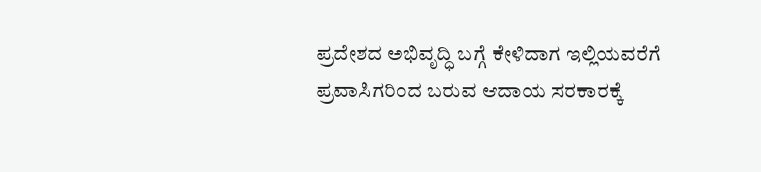ಪ್ರದೇಶದ ಅಭಿವೃದ್ಧಿ ಬಗ್ಗೆ ಕೇಳಿದಾಗ ಇಲ್ಲಿಯವರೆಗೆ ಪ್ರವಾಸಿಗರಿಂದ ಬರುವ ಆದಾಯ ಸರಕಾರಕ್ಕೆ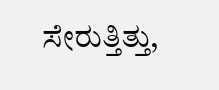ಸೇರುತ್ತಿತ್ತು,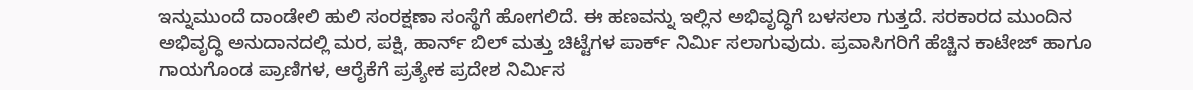ಇನ್ನುಮುಂದೆ ದಾಂಡೇಲಿ ಹುಲಿ ಸಂರಕ್ಷಣಾ ಸಂಸ್ಥೆಗೆ ಹೋಗಲಿದೆ. ಈ ಹಣವನ್ನು ಇಲ್ಲಿನ ಅಭಿವೃದ್ಧಿಗೆ ಬಳಸಲಾ ಗುತ್ತದೆ. ಸರಕಾರದ ಮುಂದಿನ ಅಭಿವೃದ್ಧಿ ಅನುದಾನದಲ್ಲಿ ಮರ, ಪಕ್ಷಿ, ಹಾರ್ನ್ ಬಿಲ್ ಮತ್ತು ಚಿಟ್ಟೆಗಳ ಪಾರ್ಕ್ ನಿರ್ಮಿ ಸಲಾಗುವುದು. ಪ್ರವಾಸಿಗರಿಗೆ ಹೆಚ್ಚಿನ ಕಾಟೇಜ್ ಹಾಗೂ ಗಾಯಗೊಂಡ ಪ್ರಾಣಿಗಳ, ಆರೈಕೆಗೆ ಪ್ರತ್ಯೇಕ ಪ್ರದೇಶ ನಿರ್ಮಿಸ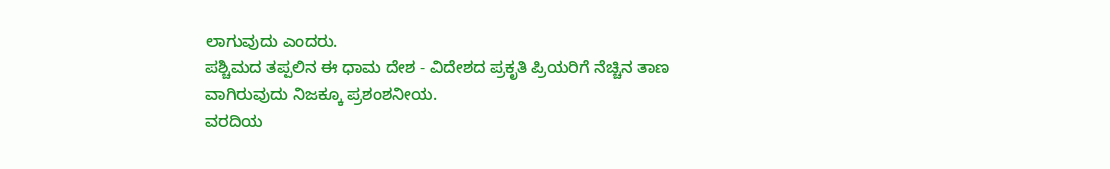ಲಾಗುವುದು ಎಂದರು.
ಪಶ್ಚಿಮದ ತಪ್ಪಲಿನ ಈ ಧಾಮ ದೇಶ - ವಿದೇಶದ ಪ್ರಕೃತಿ ಪ್ರಿಯರಿಗೆ ನೆಚ್ಚಿನ ತಾಣ ವಾಗಿರುವುದು ನಿಜಕ್ಕೂ ಪ್ರಶಂಶನೀಯ.
ವರದಿಯ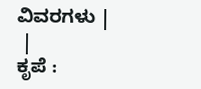ವಿವರಗಳು |
 |
ಕೃಪೆ :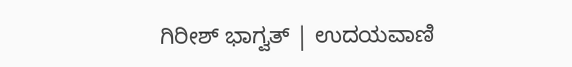ಗಿರೀಶ್ ಭಾಗ್ವತ್ | ಉದಯವಾಣಿ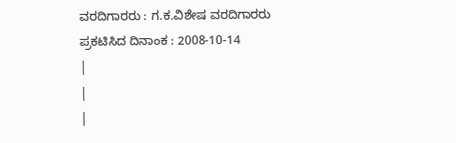ವರದಿಗಾರರು : ಗ.ಕ.ವಿಶೇಷ ವರದಿಗಾರರು
ಪ್ರಕಟಿಸಿದ ದಿನಾಂಕ : 2008-10-14
|
|
|